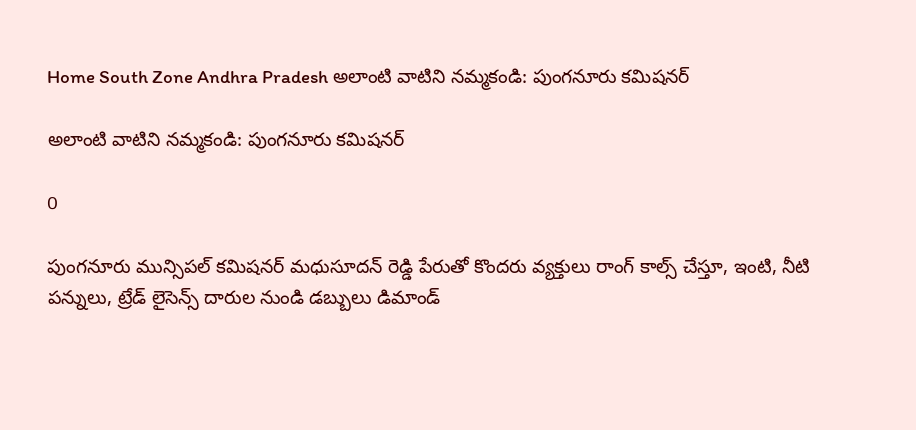Home South Zone Andhra Pradesh అలాంటి వాటిని నమ్మకండి: పుంగనూరు కమిషనర్

అలాంటి వాటిని నమ్మకండి: పుంగనూరు కమిషనర్

0

పుంగనూరు మున్సిపల్ కమిషనర్ మధుసూదన్ రెడ్డి పేరుతో కొందరు వ్యక్తులు రాంగ్ కాల్స్ చేస్తూ, ఇంటి, నీటి పన్నులు, ట్రేడ్ లైసెన్స్ దారుల నుండి డబ్బులు డిమాండ్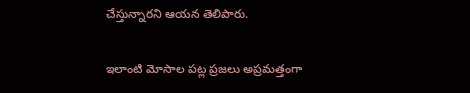చేస్తున్నారని ఆయన తెలిపారు.

ఇలాంటి మోసాల పట్ల ప్రజలు అప్రమత్తంగా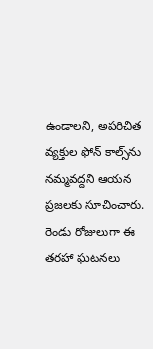ఉండాలని, అపరిచిత వ్యక్తుల ఫోన్ కాల్స్‌ను నమ్మవద్దని ఆయన ప్రజలకు సూచించారు.
రెండు రోజులుగా ఈ తరహా ఘటనలు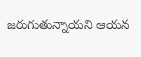జరుగుతున్నాయని ఆయన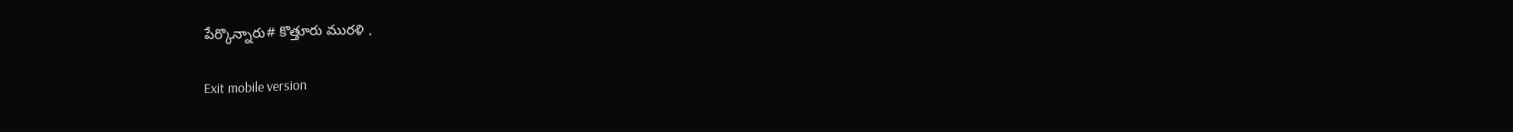పేర్కొన్నారు# కొత్తూరు మురళి .

Exit mobile version